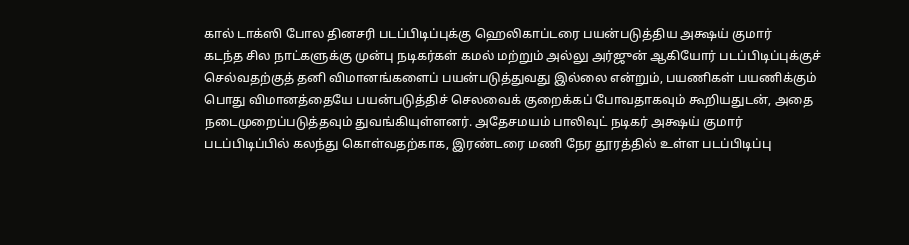கால் டாக்ஸி போல தினசரி படப்பிடிப்புக்கு ஹெலிகாப்டரை பயன்படுத்திய அக்ஷய் குமார்
கடந்த சில நாட்களுக்கு முன்பு நடிகர்கள் கமல் மற்றும் அல்லு அர்ஜுன் ஆகியோர் படப்பிடிப்புக்குச் செல்வதற்குத் தனி விமானங்களைப் பயன்படுத்துவது இல்லை என்றும், பயணிகள் பயணிக்கும் பொது விமானத்தையே பயன்படுத்திச் செலவைக் குறைக்கப் போவதாகவும் கூறியதுடன், அதை நடைமுறைப்படுத்தவும் துவங்கியுள்ளனர். அதேசமயம் பாலிவுட் நடிகர் அக்ஷய் குமார் படப்பிடிப்பில் கலந்து கொள்வதற்காக, இரண்டரை மணி நேர தூரத்தில் உள்ள படப்பிடிப்பு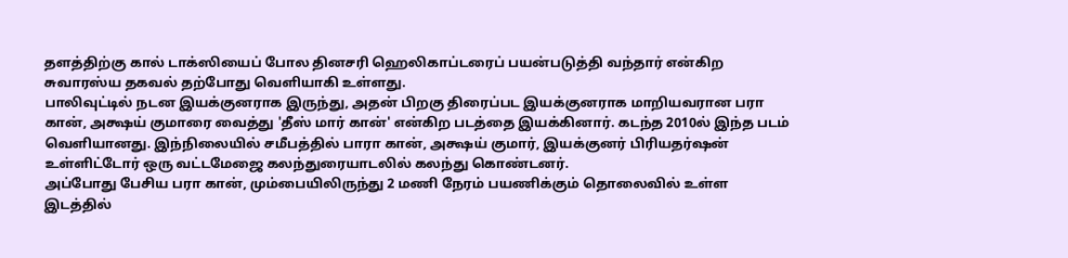தளத்திற்கு கால் டாக்ஸியைப் போல தினசரி ஹெலிகாப்டரைப் பயன்படுத்தி வந்தார் என்கிற சுவாரஸ்ய தகவல் தற்போது வெளியாகி உள்ளது.
பாலிவுட்டில் நடன இயக்குனராக இருந்து, அதன் பிறகு திரைப்பட இயக்குனராக மாறியவரான பரா கான், அக்ஷய் குமாரை வைத்து 'தீஸ் மார் கான்' என்கிற படத்தை இயக்கினார். கடந்த 2010ல் இந்த படம் வெளியானது. இந்நிலையில் சமீபத்தில் பாரா கான், அக்ஷய் குமார், இயக்குனர் பிரியதர்ஷன் உள்ளிட்டோர் ஒரு வட்டமேஜை கலந்துரையாடலில் கலந்து கொண்டனர்.
அப்போது பேசிய பரா கான், மும்பையிலிருந்து 2 மணி நேரம் பயணிக்கும் தொலைவில் உள்ள இடத்தில்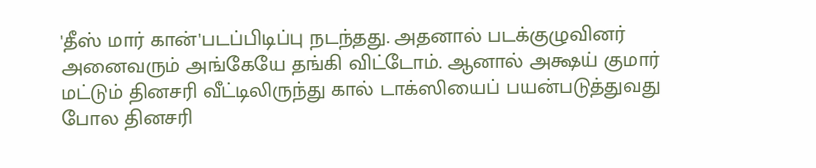'தீஸ் மார் கான்'படப்பிடிப்பு நடந்தது. அதனால் படக்குழுவினர் அனைவரும் அங்கேயே தங்கி விட்டோம். ஆனால் அக்ஷய் குமார் மட்டும் தினசரி வீட்டிலிருந்து கால் டாக்ஸியைப் பயன்படுத்துவது போல தினசரி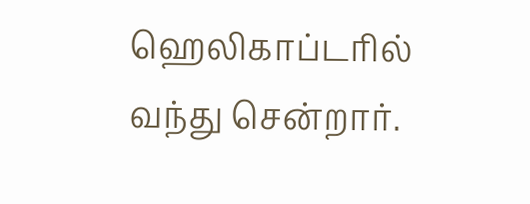ஹெலிகாப்டரில் வந்து சென்றார்.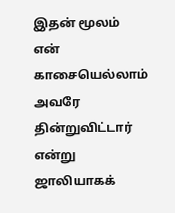இதன் மூலம் என் காசையெல்லாம் அவரே தின்றுவிட்டார் என்று ஜாலியாகக்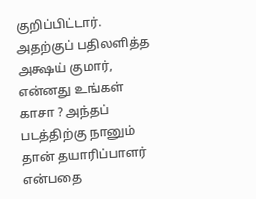குறிப்பிட்டார். அதற்குப் பதிலளித்த அக்ஷய் குமார், என்னது உங்கள் காசா ? அந்தப் படத்திற்கு நானும் தான் தயாரிப்பாளர் என்பதை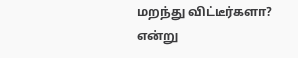மறந்து விட்டீர்களா? என்று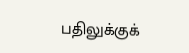பதிலுக்குக்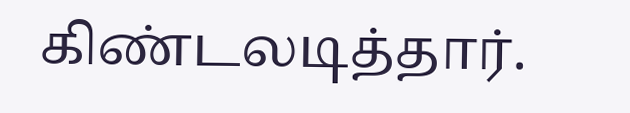கிண்டலடித்தார்.